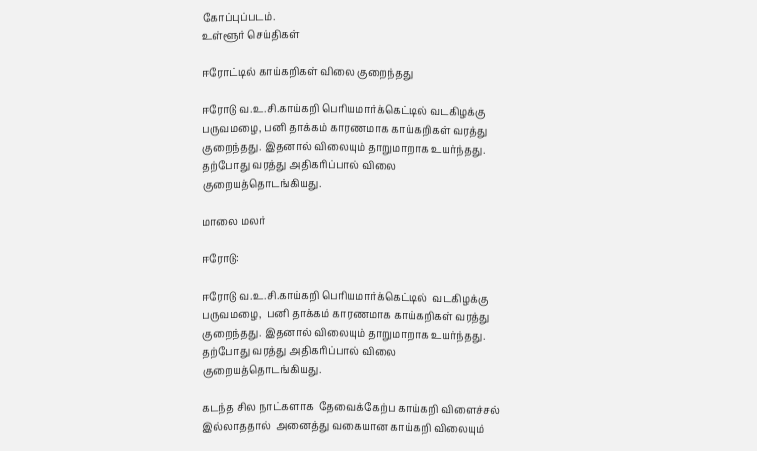கோப்புப்படம்.
உள்ளூர் செய்திகள்

ஈரோட்டில் காய்கறிகள் விலை குறைந்தது

ஈரோடு வ.உ.சி.காய்கறி பெரியமார்க்கெட்டில் வடகிழக்கு பருவமழை, பனி தாக்கம் காரணமாக காய்கறிகள் வரத்து குறைந்தது. இதனால் விலையும் தாறுமாறாக உயர்ந்தது. தற்போது வரத்து அதிகரிப்பால் விலை குறையத்தொடங்கியது.

மாலை மலர்

ஈரோடு:

ஈரோடு வ.உ.சி.காய்கறி பெரியமார்க்கெட்டில்  வடகிழக்கு பருவமழை,  பனி தாக்கம் காரணமாக காய்கறிகள் வரத்து குறைந்தது. இதனால் விலையும் தாறுமாறாக உயர்ந்தது. தற்போது வரத்து அதிகரிப்பால் விலை குறையத்தொடங்கியது.

கடந்த சில நாட்களாக  தேவைக்கேற்ப காய்கறி விளைச்சல் இல்லாததால்  அனைத்து வகையான காய்கறி விலையும்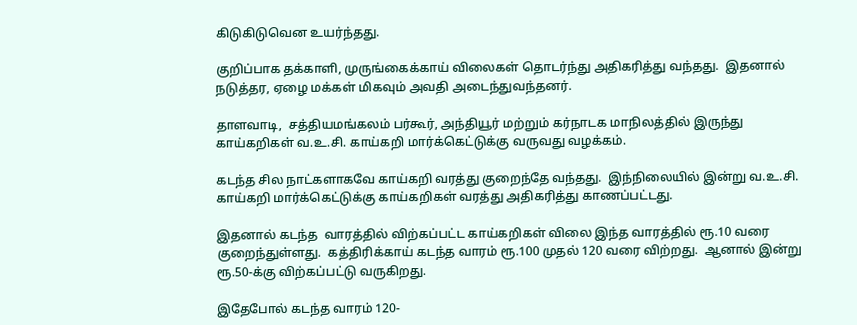கிடுகிடுவென உயர்ந்தது.

குறிப்பாக தக்காளி, முருங்கைக்காய் விலைகள் தொடர்ந்து அதிகரித்து வந்தது.  இதனால் நடுத்தர, ஏழை மக்கள் மிகவும் அவதி அடைந்துவந்தனர்.

தாளவாடி,  சத்தியமங்கலம் பர்கூர், அந்தியூர் மற்றும் கர்நாடக மாநிலத்தில் இருந்து காய்கறிகள் வ.உ.சி. காய்கறி மார்க்கெட்டுக்கு வருவது வழக்கம்.

கடந்த சில நாட்களாகவே காய்கறி வரத்து குறைந்தே வந்தது.  இந்நிலையில் இன்று வ.உ.சி. காய்கறி மார்க்கெட்டுக்கு காய்கறிகள் வரத்து அதிகரித்து காணப்பட்டது.

இதனால் கடந்த  வாரத்தில் விற்கப்பட்ட காய்கறிகள் விலை இந்த வாரத்தில் ரூ.10 வரை குறைந்துள்ளது.  கத்திரிக்காய் கடந்த வாரம் ரூ.100 முதல் 120 வரை விற்றது.  ஆனால் இன்று ரூ.50-க்கு விற்கப்பட்டு வருகிறது.

இதேபோல் கடந்த வாரம் 120-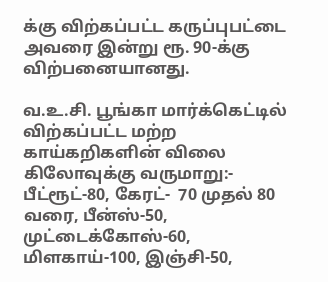க்கு விற்கப்பட்ட கருப்புபட்டை அவரை இன்று ரூ. 90-க்கு விற்பனையானது.

வ.உ.சி. பூங்கா மார்க்கெட்டில்  விற்கப்பட்ட மற்ற காய்கறிகளின் விலை கிலோவுக்கு வருமாறு:- பீட்ரூட்-80, கேரட்-  70 முதல் 80 வரை, பீன்ஸ்-50, முட்டைக்கோஸ்-60, மிளகாய்-100, இஞ்சி-50,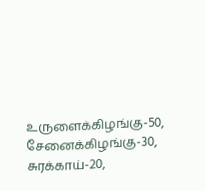உருளைக்கிழங்கு-50, சேனைக்கிழங்கு-30, சுரக்காய்-20,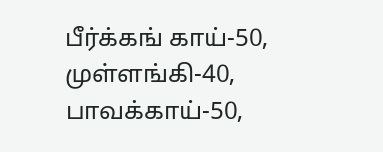பீர்க்கங் காய்-50, முள்ளங்கி-40, பாவக்காய்-50,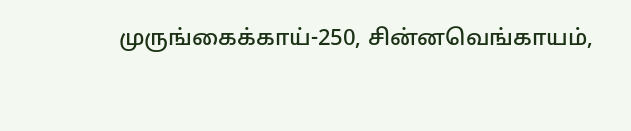முருங்கைக்காய்-250, சின்னவெங்காயம்,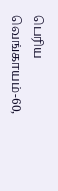பெரிய வெங்காயம்-60,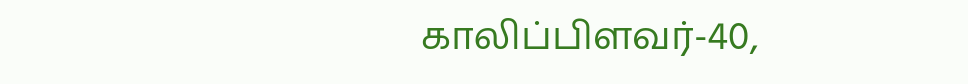காலிப்பிளவர்-40,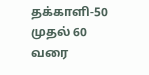தக்காளி-50 முதல் 60 வரை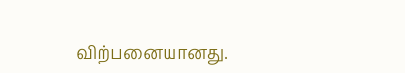விற்பனையானது.